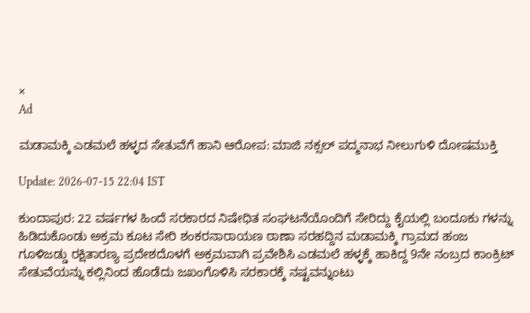×
Ad

ಮಡಾಮಕ್ಕಿ ಎಡಮಲೆ ಹಳ್ಳದ ಸೇತುವೆಗೆ ಹಾನಿ ಆರೋಪ: ಮಾಜಿ ನಕ್ಸಲ್ ಪದ್ಮನಾಭ ನೀಲುಗುಳಿ ದೋಷಮುಕ್ತಿ

Update: 2026-07-15 22:04 IST

ಕುಂದಾಪುರ: 22 ವರ್ಷಗಳ ಹಿಂದೆ ಸರಕಾರದ ನಿಷೇಧಿತ ಸಂಘಟನೆಯೊಂದಿಗೆ ಸೇರಿದ್ದು ಕೈಯಲ್ಲಿ ಬಂದೂಕು ಗಳನ್ನು ಹಿಡಿದುಕೊಂಡು ಅಕ್ರಮ ಕೂಟ ಸೇರಿ ಶಂಕರನಾರಾಯಣ ಠಾಣಾ ಸರಹದ್ದಿನ ಮಡಾಮಕ್ಕಿ ಗ್ರಾಮದ ಹಂಜ ಗೂಳಿಜಡ್ಡು ರಕ್ಷಿತಾರಣ್ಯ ಪ್ರದೇಶದೊಳಗೆ ಅಕ್ರಮವಾಗಿ ಪ್ರವೇಶಿಸಿ ಎಡಮಲೆ ಹಳ್ಳಕ್ಕೆ ಹಾಕಿದ್ದ 9ನೇ ನಂಬ್ರದ ಕಾಂಕ್ರಿಟ್ ಸೇತುವೆಯನ್ನು ಕಲ್ಲಿನಿಂದ ಹೊಡೆದು ಜಖಂಗೊಳಿಸಿ ಸರಕಾರಕ್ಕೆ ನಷ್ಟವನ್ನುಂಟು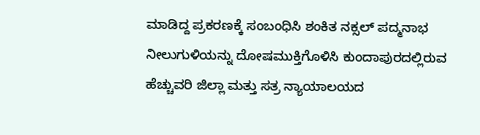ಮಾಡಿದ್ದ ಪ್ರಕರಣಕ್ಕೆ ಸಂಬಂಧಿಸಿ ಶಂಕಿತ ನಕ್ಸಲ್ ಪದ್ಮನಾಭ ನೀಲುಗುಳಿಯನ್ನು ದೋಷಮುಕ್ತಿಗೊಳಿಸಿ ಕುಂದಾಪುರದಲ್ಲಿರುವ ಹೆಚ್ಚುವರಿ ಜಿಲ್ಲಾ ಮತ್ತು ಸತ್ರ ನ್ಯಾಯಾಲಯದ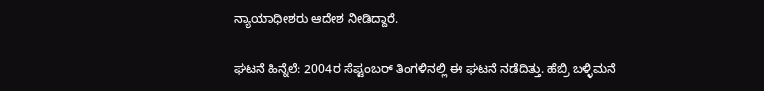ನ್ಯಾಯಾಧೀಶರು ಆದೇಶ ನೀಡಿದ್ದಾರೆ.

ಘಟನೆ ಹಿನ್ನೆಲೆ: 2004ರ ಸೆಪ್ಟಂಬರ್ ತಿಂಗಳಿನಲ್ಲಿ ಈ ಘಟನೆ ನಡೆದಿತ್ತು. ಹೆಬ್ರಿ ಬಳ್ಳಿಮನೆ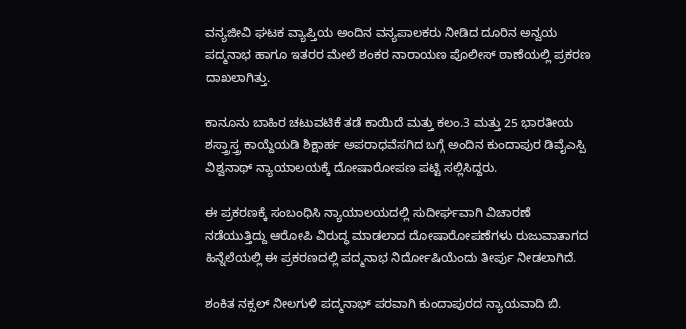ವನ್ಯಜೀವಿ ಘಟಕ ವ್ಯಾಪ್ತಿಯ ಅಂದಿನ ವನ್ಯಪಾಲಕರು ನೀಡಿದ ದೂರಿನ ಅನ್ವಯ ಪದ್ಮನಾಭ ಹಾಗೂ ಇತರರ ಮೇಲೆ ಶಂಕರ ನಾರಾಯಣ ಪೊಲೀಸ್ ಠಾಣೆಯಲ್ಲಿ ಪ್ರಕರಣ ದಾಖಲಾಗಿತ್ತು.

ಕಾನೂನು ಬಾಹಿರ ಚಟುವಟಿಕೆ ತಡೆ ಕಾಯಿದೆ ಮತ್ತು ಕಲಂ.3 ಮತ್ತು 25 ಭಾರತೀಯ ಶಸ್ತ್ರಾಸ್ತ್ರ ಕಾಯ್ದೆಯಡಿ ಶಿಕ್ಷಾರ್ಹ ಅಪರಾಧವೆಸಗಿದ ಬಗ್ಗೆ ಅಂದಿನ ಕುಂದಾಪುರ ಡಿವೈಎಸ್ಪಿ ವಿಶ್ವನಾಥ್ ನ್ಯಾಯಾಲಯಕ್ಕೆ ದೋಷಾರೋಪಣ ಪಟ್ಟಿ ಸಲ್ಲಿಸಿದ್ದರು.

ಈ ಪ್ರಕರಣಕ್ಕೆ ಸಂಬಂಧಿಸಿ ನ್ಯಾಯಾಲಯದಲ್ಲಿ ಸುದೀರ್ಘವಾಗಿ ವಿಚಾರಣೆ ನಡೆಯುತ್ತಿದ್ದು ಆರೋಪಿ ವಿರುದ್ಧ ಮಾಡಲಾದ ದೋಷಾರೋಪಣೆಗಳು ರುಜುವಾತಾಗದ ಹಿನ್ನೆಲೆಯಲ್ಲಿ ಈ ಪ್ರಕರಣದಲ್ಲಿ ಪದ್ಮನಾಭ ನಿರ್ದೋಷಿಯೆಂದು ತೀರ್ಪು ನೀಡಲಾಗಿದೆ.

ಶಂಕಿತ ನಕ್ಸಲ್ ನೀಲಗುಳಿ ಪದ್ಮನಾಭ್ ಪರವಾಗಿ ಕುಂದಾಪುರದ ನ್ಯಾಯವಾದಿ ಬಿ.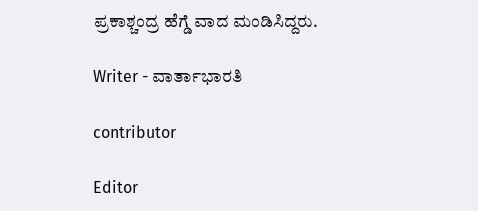ಪ್ರಕಾಶ್ಚಂದ್ರ ಹೆಗ್ಡೆ ವಾದ ಮಂಡಿಸಿದ್ದರು.

Writer - ವಾರ್ತಾಭಾರತಿ

contributor

Editor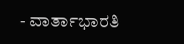- ವಾರ್ತಾಭಾರತಿ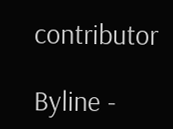contributor

Byline -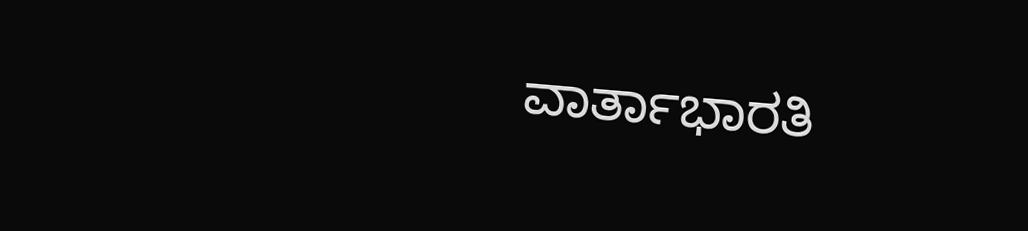ವಾರ್ತಾಭಾರತಿ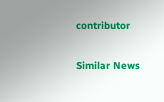contributor

Similar News